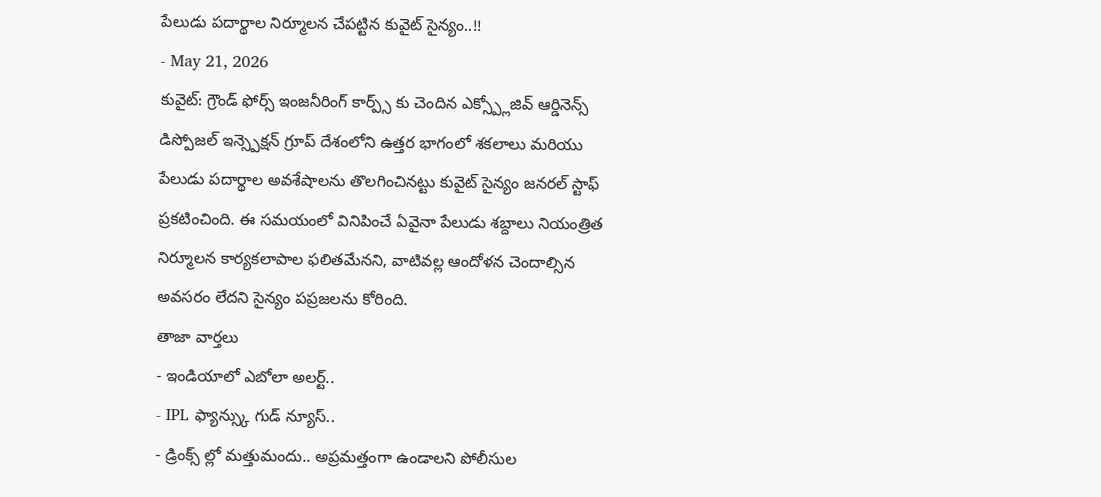పేలుడు పదార్థాల నిర్మూలన చేపట్టిన కువైట్ సైన్యం..!!
- May 21, 2026
కువైట్: గ్రౌండ్ ఫోర్స్ ఇంజనీరింగ్ కార్ప్స్ కు చెందిన ఎక్స్ప్లోజివ్ ఆర్డినెన్స్ డిస్పోజల్ ఇన్స్పెక్షన్ గ్రూప్ దేశంలోని ఉత్తర భాగంలో శకలాలు మరియు పేలుడు పదార్థాల అవశేషాలను తొలగించినట్టు కువైట్ సైన్యం జనరల్ స్టాఫ్ ప్రకటించింది. ఈ సమయంలో వినిపించే ఏవైనా పేలుడు శబ్దాలు నియంత్రిత నిర్మూలన కార్యకలాపాల ఫలితమేనని, వాటివల్ల ఆందోళన చెందాల్సిన అవసరం లేదని సైన్యం పప్రజలను కోరింది.
తాజా వార్తలు
- ఇండియాలో ఎబోలా అలర్ట్..
- IPL ఫ్యాన్స్కు గుడ్ న్యూస్..
- డ్రింక్స్ ల్లో మత్తుమందు.. అప్రమత్తంగా ఉండాలని పోలీసుల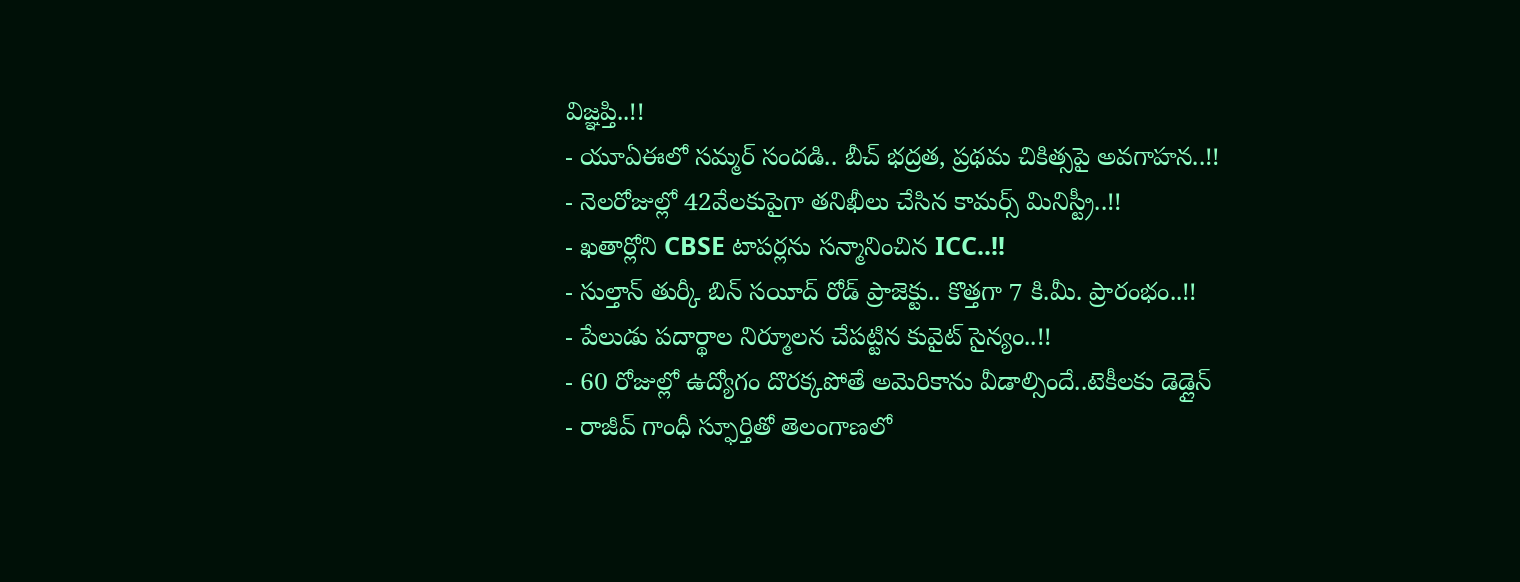విజ్ఞప్తి..!!
- యూఏఈలో సమ్మర్ సందడి.. బీచ్ భద్రత, ప్రథమ చికిత్సపై అవగాహన..!!
- నెలరోజుల్లో 42వేలకుపైగా తనిఖీలు చేసిన కామర్స్ మినిస్ట్రీ..!!
- ఖతార్లోని CBSE టాపర్లను సన్మానించిన ICC..!!
- సుల్తాన్ తుర్కీ బిన్ సయీద్ రోడ్ ప్రాజెక్టు.. కొత్తగా 7 కి.మీ. ప్రారంభం..!!
- పేలుడు పదార్థాల నిర్మూలన చేపట్టిన కువైట్ సైన్యం..!!
- 60 రోజుల్లో ఉద్యోగం దొరక్కపోతే అమెరికాను వీడాల్సిందే..టెకీలకు డెడ్లైన్
- రాజీవ్ గాంధీ స్ఫూర్తితో తెలంగాణలో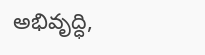అభివృద్ధి,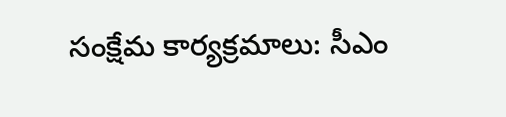సంక్షేమ కార్యక్రమాలు: సీఎం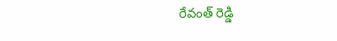రేవంత్ రెడ్డి